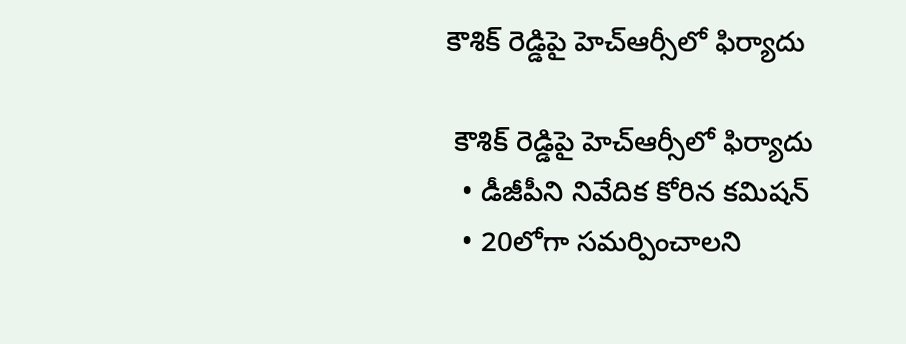కౌశిక్ రెడ్డిపై హెచ్ఆర్సీలో ఫిర్యాదు

 కౌశిక్ రెడ్డిపై హెచ్ఆర్సీలో ఫిర్యాదు
  • డీజీపీని నివేదిక కోరిన కమిషన్
  • 20లోగా సమర్పించాలని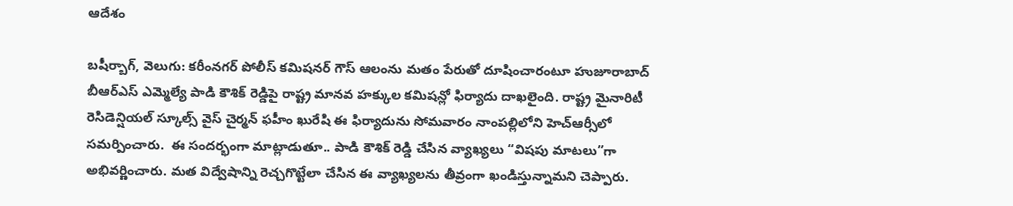ఆదేశం

బషీర్బాగ్, వెలుగు: కరీంనగర్ పోలీస్ కమిషనర్ గౌస్ ఆలంను మతం పేరుతో దూషించారంటూ హుజూరాబాద్ బీఆర్ఎస్ ఎమ్మెల్యే పాడి కౌశిక్ రెడ్డిపై రాష్ట్ర మానవ హక్కుల కమిషన్లో ఫిర్యాదు దాఖలైంది. రాష్ట్ర మైనారిటీ రెసిడెన్షియల్ స్కూల్స్ వైస్ చైర్మన్ ఫహీం ఖురేషి ఈ ఫిర్యాదును సోమవారం నాంపల్లిలోని హెచ్ఆర్సీలో సమర్పించారు.  ఈ సందర్భంగా మాట్లాడుతూ.. పాడి కౌశిక్ రెడ్డి చేసిన వ్యాఖ్యలు “విషపు మాటలు”గా అభివర్ణించారు. మత విద్వేషాన్ని రెచ్చగొట్టేలా చేసిన ఈ వ్యాఖ్యలను తీవ్రంగా ఖండిస్తున్నామని చెప్పారు.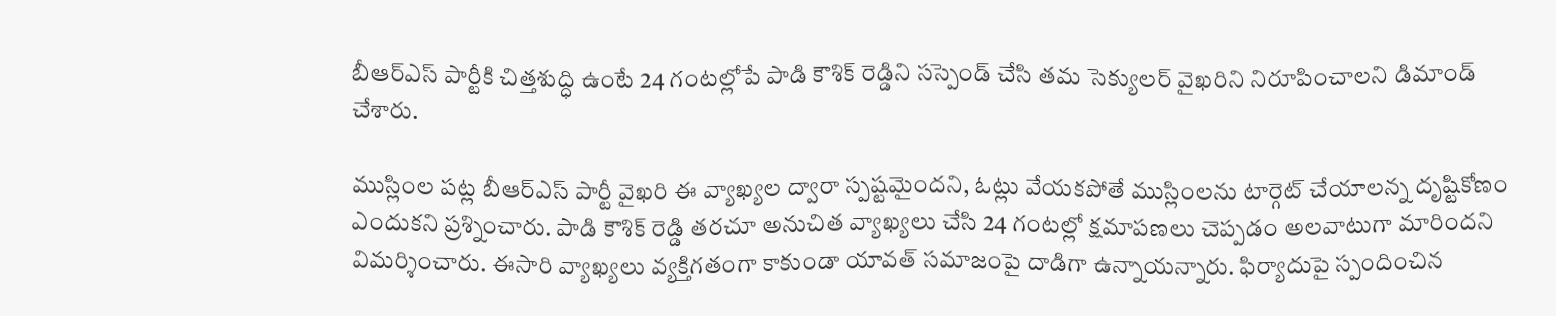బీఆర్ఎస్ పార్టీకి చిత్తశుద్ధి ఉంటే 24 గంటల్లోపే పాడి కౌశిక్ రెడ్డిని సస్పెండ్ చేసి తమ సెక్యులర్ వైఖరిని నిరూపించాలని డిమాండ్ చేశారు.

ముస్లింల పట్ల బీఆర్ఎస్ పార్టీ వైఖరి ఈ వ్యాఖ్యల ద్వారా స్పష్టమైందని, ఓట్లు వేయకపోతే ముస్లింలను టార్గెట్ చేయాలన్న దృష్టికోణం ఎందుకని ప్రశ్నించారు. పాడి కౌశిక్ రెడ్డి తరచూ అనుచిత వ్యాఖ్యలు చేసి 24 గంటల్లో క్షమాపణలు చెప్పడం అలవాటుగా మారిందని విమర్శించారు. ఈసారి వ్యాఖ్యలు వ్యక్తిగతంగా కాకుండా యావత్ సమాజంపై దాడిగా ఉన్నాయన్నారు. ఫిర్యాదుపై స్పందించిన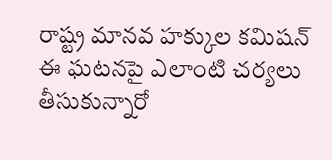రాష్ట్ర మానవ హక్కుల కమిషన్ ఈ ఘటనపై ఎలాంటి చర్యలు తీసుకున్నారో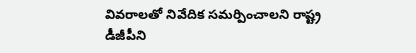వివరాలతో నివేదిక సమర్పించాలని రాష్ట్ర డీజీపీని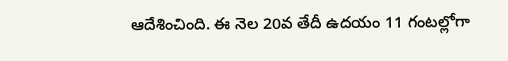ఆదేశించింది. ఈ నెల 20వ తేదీ ఉదయం 11 గంటల్లోగా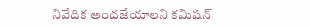నివేదిక అందజేయాలని కమిషన్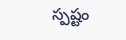స్పష్టం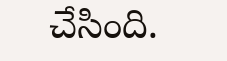చేసింది.